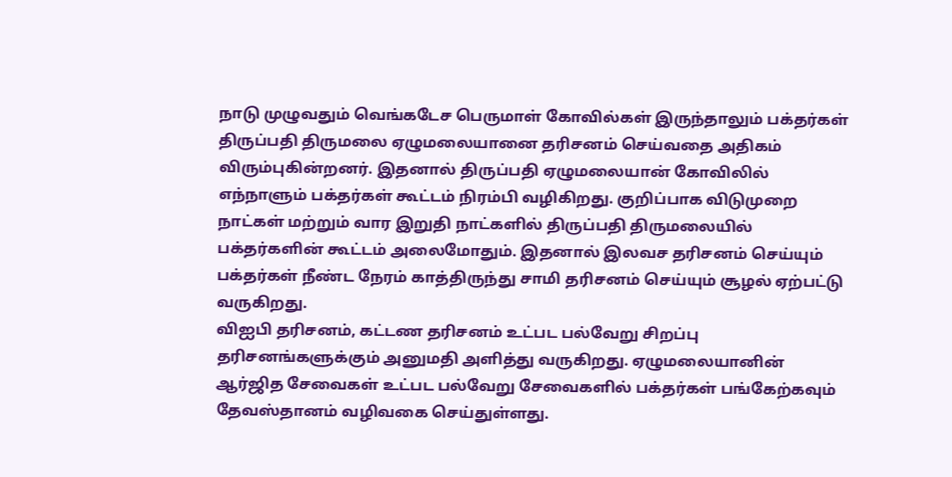நாடு முழுவதும் வெங்கடேச பெருமாள் கோவில்கள் இருந்தாலும் பக்தர்கள் திருப்பதி திருமலை ஏழுமலையானை தரிசனம் செய்வதை அதிகம் விரும்புகின்றனர். இதனால் திருப்பதி ஏழுமலையான் கோவிலில் எந்நாளும் பக்தர்கள் கூட்டம் நிரம்பி வழிகிறது. குறிப்பாக விடுமுறை நாட்கள் மற்றும் வார இறுதி நாட்களில் திருப்பதி திருமலையில் பக்தர்களின் கூட்டம் அலைமோதும். இதனால் இலவச தரிசனம் செய்யும் பக்தர்கள் நீண்ட நேரம் காத்திருந்து சாமி தரிசனம் செய்யும் சூழல் ஏற்பட்டு வருகிறது.
விஐபி தரிசனம், கட்டண தரிசனம் உட்பட பல்வேறு சிறப்பு தரிசனங்களுக்கும் அனுமதி அளித்து வருகிறது. ஏழுமலையானின் ஆர்ஜித சேவைகள் உட்பட பல்வேறு சேவைகளில் பக்தர்கள் பங்கேற்கவும் தேவஸ்தானம் வழிவகை செய்துள்ளது.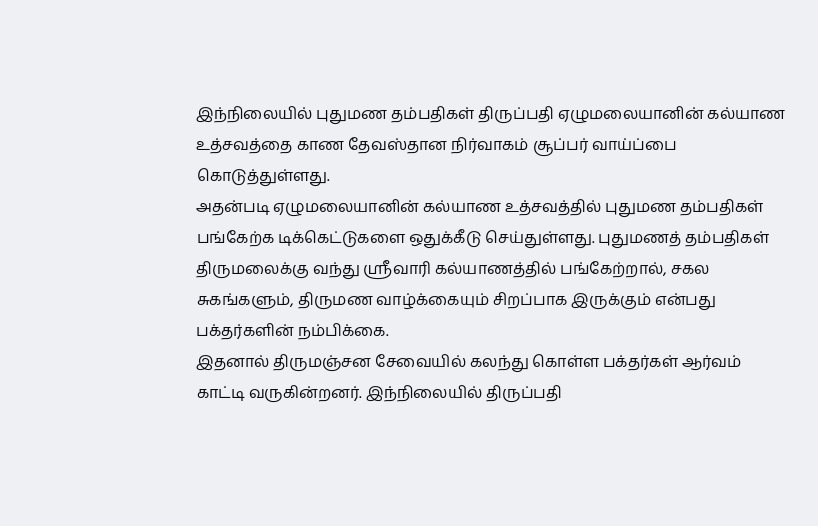இந்நிலையில் புதுமண தம்பதிகள் திருப்பதி ஏழுமலையானின் கல்யாண உத்சவத்தை காண தேவஸ்தான நிர்வாகம் சூப்பர் வாய்ப்பை கொடுத்துள்ளது.
அதன்படி ஏழுமலையானின் கல்யாண உத்சவத்தில் புதுமண தம்பதிகள் பங்கேற்க டிக்கெட்டுகளை ஒதுக்கீடு செய்துள்ளது. புதுமணத் தம்பதிகள் திருமலைக்கு வந்து ஸ்ரீவாரி கல்யாணத்தில் பங்கேற்றால், சகல சுகங்களும், திருமண வாழ்க்கையும் சிறப்பாக இருக்கும் என்பது பக்தர்களின் நம்பிக்கை.
இதனால் திருமஞ்சன சேவையில் கலந்து கொள்ள பக்தர்கள் ஆர்வம் காட்டி வருகின்றனர். இந்நிலையில் திருப்பதி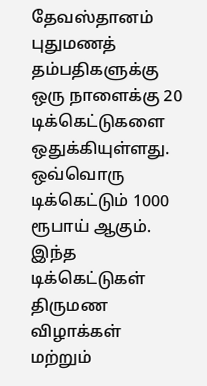தேவஸ்தானம் புதுமணத் தம்பதிகளுக்கு ஒரு நாளைக்கு 20 டிக்கெட்டுகளை ஒதுக்கியுள்ளது. ஒவ்வொரு டிக்கெட்டும் 1000 ரூபாய் ஆகும். இந்த டிக்கெட்டுகள் திருமண விழாக்கள் மற்றும்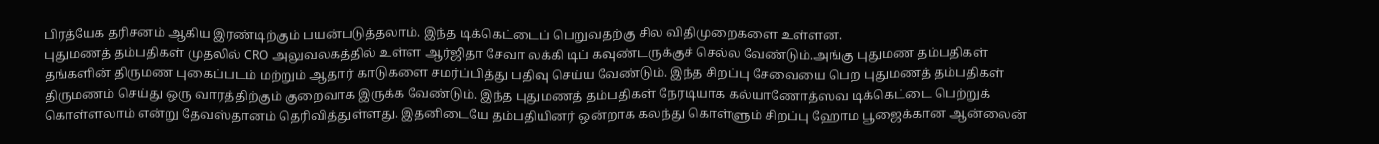பிரத்யேக தரிசனம் ஆகிய இரண்டிற்கும் பயன்படுத்தலாம். இந்த டிக்கெட்டைப் பெறுவதற்கு சில விதிமுறைகளை உள்ளன.
புதுமணத் தம்பதிகள் முதலில் CRO அலுவலகத்தில் உள்ள ஆர்ஜிதா சேவா லக்கி டிப் கவுண்டருக்குச் செல்ல வேண்டும்.அங்கு புதுமண தம்பதிகள் தங்களின் திருமண புகைப்படம் மற்றும் ஆதார் காடுகளை சமர்ப்பித்து பதிவு செய்ய வேண்டும். இந்த சிறப்பு சேவையை பெற புதுமணத் தம்பதிகள் திருமணம் செய்து ஒரு வாரத்திற்கும் குறைவாக இருக்க வேண்டும். இந்த புதுமணத் தம்பதிகள் நேரடியாக கல்யாணோத்ஸவ டிக்கெட்டை பெற்றுக் கொள்ளலாம் என்று தேவஸ்தானம் தெரிவித்துள்ளது. இதனிடையே தம்பதியினர் ஒன்றாக கலந்து கொள்ளும் சிறப்பு ஹோம பூஜைக்கான ஆன்லைன்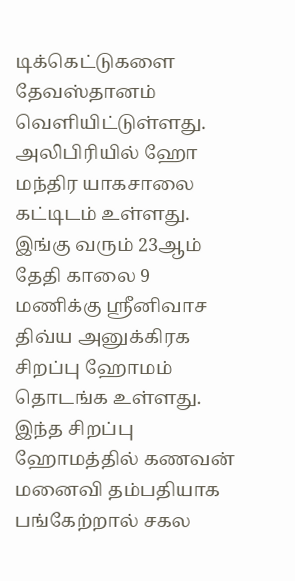டிக்கெட்டுகளை தேவஸ்தானம் வெளியிட்டுள்ளது. அலிபிரியில் ஹோ மந்திர யாகசாலை கட்டிடம் உள்ளது. இங்கு வரும் 23ஆம் தேதி காலை 9 மணிக்கு ஸ்ரீனிவாச திவ்ய அனுக்கிரக சிறப்பு ஹோமம் தொடங்க உள்ளது. இந்த சிறப்பு ஹோமத்தில் கணவன் மனைவி தம்பதியாக பங்கேற்றால் சகல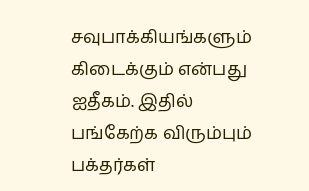சவுபாக்கியங்களும் கிடைக்கும் என்பது ஐதீகம். இதில் பங்கேற்க விரும்பும் பக்தர்கள்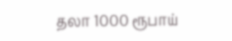தலா 1000 ரூபாய்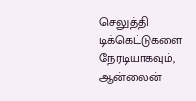செலுத்தி டிக்கெட்டுகளை நேரடியாகவும், ஆன்லைன்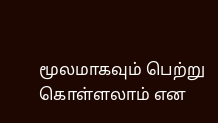மூலமாகவும் பெற்று கொள்ளலாம் என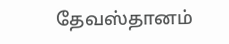தேவஸ்தானம்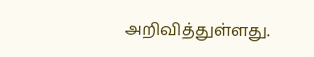அறிவித்துள்ளது.